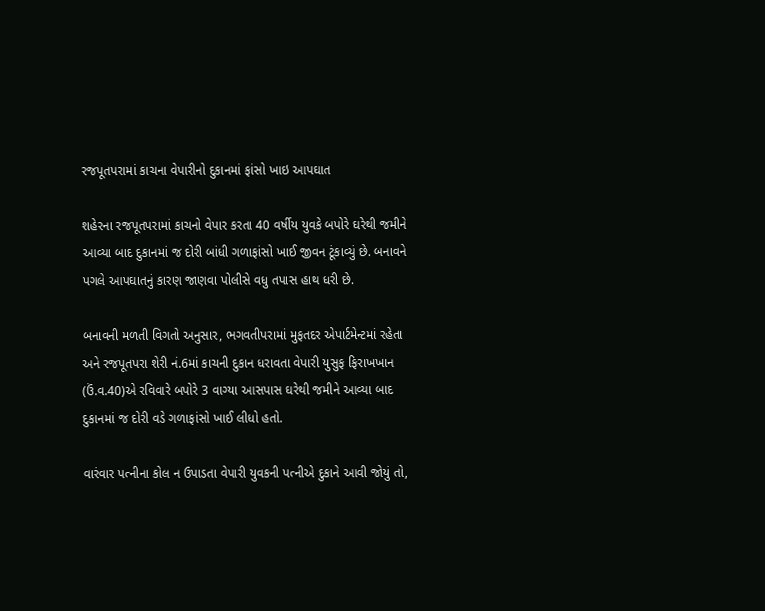રજપૂતપરામાં કાચના વેપારીનો દુકાનમાં ફાંસો ખાઇ આપઘાત

શહેરના રજપૂતપરામાં કાચનો વેપાર કરતા 40 વર્ષીય યુવકે બપોરે ઘરેથી જમીને આવ્યા બાદ દુકાનમાં જ દોરી બાંધી ગળાફાંસો ખાઈ જીવન ટૂંકાવ્યું છે. બનાવને પગલે આપઘાતનું કારણ જાણવા પોલીસે વધુ તપાસ હાથ ધરી છે.

બનાવની મળતી વિગતો અનુસાર, ભગવતીપરામાં મુફતદર એપાર્ટમેન્ટમાં રહેતા અને રજપૂતપરા શેરી નં.6માં કાચની દુકાન ધરાવતા વેપારી યુસુફ ફિરાખખાન (ઉં.વ.40)એ રવિવારે બપોરે 3 વાગ્યા આસપાસ ઘરેથી જમીને આવ્યા બાદ દુકાનમાં જ દોરી વડે ગળાફાંસો ખાઈ લીધો હતો.

વારંવાર પત્નીના કોલ ન ઉપાડતા વેપારી યુવકની પત્નીએ દુકાને આવી જોયું તો,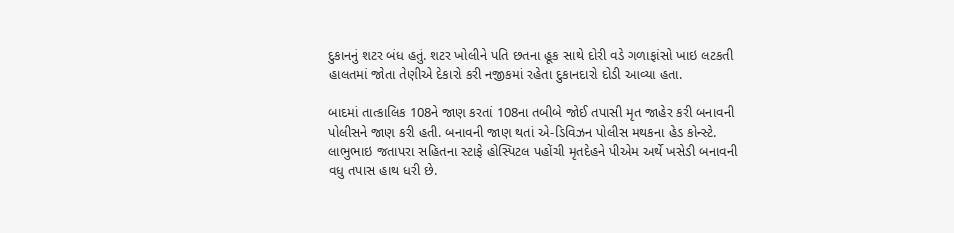દુકાનનું શટર બંધ હતું. શટર ખોલીને પતિ છતના હૂક સાથે દોરી વડે ગળાફાંસો ખાઇ લટકતી હાલતમાં જોતા તેણીએ દેકારો કરી નજીકમાં રહેતા દુકાનદારો દોડી આવ્યા હતા.

બાદમાં તાત્કાલિક 108ને જાણ કરતાં 108ના તબીબે જોઈ તપાસી મૃત જાહેર કરી બનાવની પોલીસને જાણ કરી હતી. બનાવની જાણ થતાં એ-ડિવિઝન પોલીસ મથકના હેડ કોન્સ્ટે. લાભુભાઇ જતાપરા સહિતના સ્ટાફે હોસ્પિટલ પહોંચી મૃતદેહને પીએમ અર્થે ખસેડી બનાવની વધુ તપાસ હાથ ધરી છે.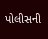પોલીસની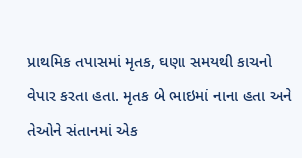પ્રાથમિક તપાસમાં મૃતક, ઘણા સમયથી કાચનો વેપાર કરતા હતા. મૃતક બે ભાઇમાં નાના હતા અને તેઓને સંતાનમાં એક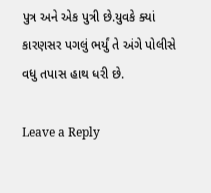પુત્ર અને એક પુત્રી છે.યુવકે ક્યાં કારણસર પગલું ભર્યું તે અંગે પોલીસે વધુ તપાસ હાથ ધરી છે.

Leave a Reply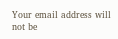Your email address will not be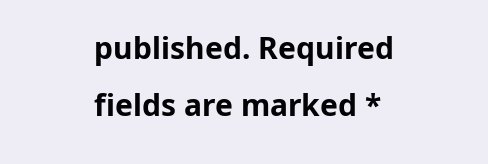published. Required fields are marked *